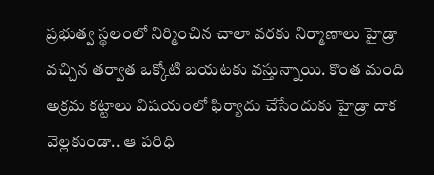ప్రభుత్వ స్థలంలో నిర్మించిన చాలా వరకు నిర్మాణాలు హైడ్రా వచ్చిన తర్వాత ఒక్కోటి బయటకు వస్తున్నాయి. కొంత మంది అక్రమ కట్టాలు విషయంలో ఫిర్యాదు చేసేందుకు హైడ్రా దాక వెల్లకుండా.. ఆ పరిధి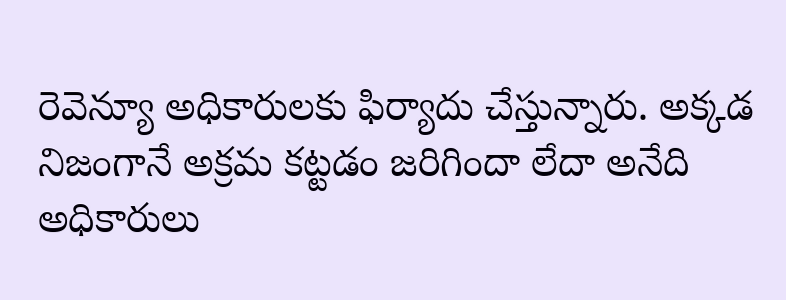రెవెన్యూ అధికారులకు ఫిర్యాదు చేస్తున్నారు. అక్కడ నిజంగానే అక్రమ కట్టడం జరిగిందా లేదా అనేది అధికారులు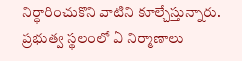నిర్ధారించుకొని వాటిని కూల్చేస్తున్నారు. ప్రభుత్వ స్థలంలో ఏ నిర్మాణాలు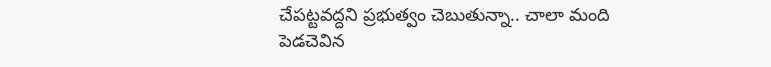చేపట్టవద్దని ప్రభుత్వం చెబుతున్నా.. చాలా మంది పెడచెవిన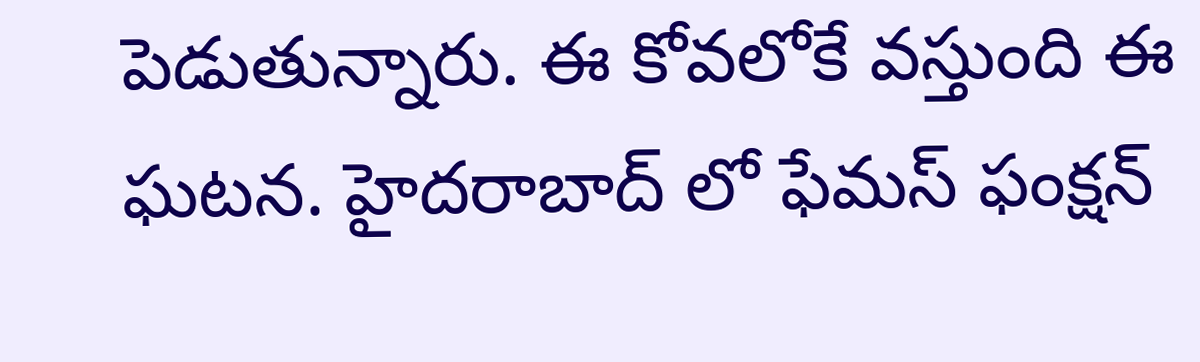పెడుతున్నారు. ఈ కోవలోకే వస్తుంది ఈ ఘటన. హైదరాబాద్ లో ఫేమస్ ఫంక్షన్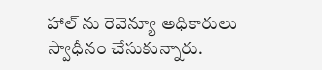హాల్ ను రెవెన్యూ అధికారులు స్వాధీనం చేసుకున్నారు.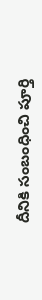దీనికి సంబంధించి పూర్తి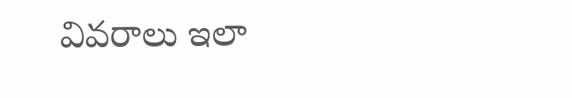వివరాలు ఇలా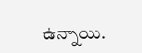ఉన్నాయి.